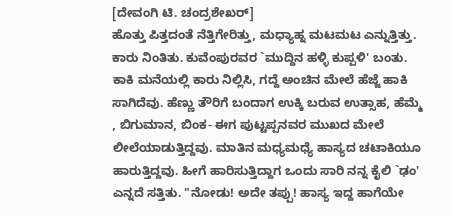[ದೇವಂಗಿ ಟಿ. ಚಂದ್ರಶೇಖರ್]
ಹೊತ್ತು ಪಿತ್ತದಂತೆ ನೆತ್ತಿಗೇರಿತ್ತು, ಮಧ್ಯಾಹ್ನ ಮಟಮಟ ಎನ್ನುತ್ತಿತ್ತು. ಕಾರು ನಿಂತಿತು. ಕುವೆಂಪುರವರ `ಮುದ್ದಿನ ಹಳ್ಳಿ ಕುಪ್ಪಳಿ' ಬಂತು. ಕಾಕಿ ಮನೆಯಲ್ಲಿ ಕಾರು ನಿಲ್ಲಿಸಿ, ಗದ್ದೆ ಅಂಚಿನ ಮೇಲೆ ಹೆಜ್ಜೆ ಹಾಕಿ ಸಾಗಿದೆವು. ಹೆಣ್ಣು ತೌರಿಗೆ ಬಂದಾಗ ಉಕ್ಕಿ ಬರುವ ಉತ್ಸಾಹ, ಹೆಮ್ಮೆ , ಬಿಗುಮಾನ, ಬಿಂಕ- ಈಗ ಪುಟ್ಟಪ್ಪನವರ ಮುಖದ ಮೇಲೆ ಲೀಲೆಯಾಡುತ್ತಿದ್ದವು. ಮಾತಿನ ಮಧ್ಯಮಧ್ಯೆ ಹಾಸ್ಯದ ಚಟಾಕಿಯೂ ಹಾರುತ್ತಿದ್ದವು. ಹೀಗೆ ಹಾರಿಸುತ್ತಿದ್ದಾಗ ಒಂದು ಸಾರಿ ನನ್ನ ಕೈಲಿ `ಢಂ' ಎನ್ನದೆ ಸತ್ತಿತು. "ನೋಡು! ಅದೇ ತಪ್ಪು! ಹಾಸ್ಯ ಇದ್ದ ಹಾಗೆಯೇ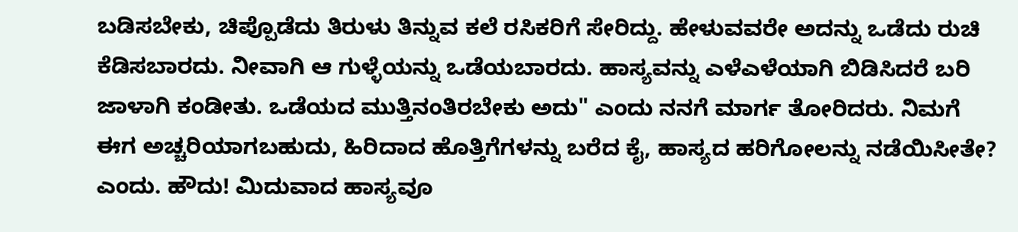ಬಡಿಸಬೇಕು, ಚಿಪ್ಪೊಡೆದು ತಿರುಳು ತಿನ್ನುವ ಕಲೆ ರಸಿಕರಿಗೆ ಸೇರಿದ್ದು. ಹೇಳುವವರೇ ಅದನ್ನು ಒಡೆದು ರುಚಿ ಕೆಡಿಸಬಾರದು. ನೀವಾಗಿ ಆ ಗುಳ್ಳೆಯನ್ನು ಒಡೆಯಬಾರದು. ಹಾಸ್ಯವನ್ನು ಎಳೆಎಳೆಯಾಗಿ ಬಿಡಿಸಿದರೆ ಬರಿ ಜಾಳಾಗಿ ಕಂಡೀತು. ಒಡೆಯದ ಮುತ್ತಿನಂತಿರಬೇಕು ಅದು" ಎಂದು ನನಗೆ ಮಾರ್ಗ ತೋರಿದರು. ನಿಮಗೆ ಈಗ ಅಚ್ಚರಿಯಾಗಬಹುದು, ಹಿರಿದಾದ ಹೊತ್ತಿಗೆಗಳನ್ನು ಬರೆದ ಕೈ, ಹಾಸ್ಯದ ಹರಿಗೋಲನ್ನು ನಡೆಯಿಸೀತೇ? ಎಂದು. ಹೌದು! ಮಿದುವಾದ ಹಾಸ್ಯವೂ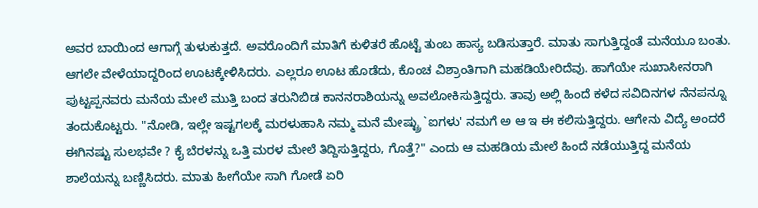ಅವರ ಬಾಯಿಂದ ಆಗಾಗ್ಗೆ ತುಳುಕುತ್ತದೆ. ಅವರೊಂದಿಗೆ ಮಾತಿಗೆ ಕುಳಿತರೆ ಹೊಟ್ಟೆ ತುಂಬ ಹಾಸ್ಯ ಬಡಿಸುತ್ತಾರೆ. ಮಾತು ಸಾಗುತ್ತಿದ್ದಂತೆ ಮನೆಯೂ ಬಂತು.
ಆಗಲೇ ವೇಳೆಯಾದ್ದರಿಂದ ಊಟಕ್ಕೇಳಿಸಿದರು. ಎಲ್ಲರೂ ಊಟ ಹೊಡೆದು, ಕೊಂಚ ವಿಶ್ರಾಂತಿಗಾಗಿ ಮಹಡಿಯೇರಿದೆವು. ಹಾಗೆಯೇ ಸುಖಾಸೀನರಾಗಿ ಪುಟ್ಟಪ್ಪನವರು ಮನೆಯ ಮೇಲೆ ಮುತ್ತಿ ಬಂದ ತರುನಿಬಿಡ ಕಾನನರಾಶಿಯನ್ನು ಅವಲೋಕಿಸುತ್ತಿದ್ದರು. ತಾವು ಅಲ್ಲಿ ಹಿಂದೆ ಕಳೆದ ಸವಿದಿನಗಳ ನೆನಪನ್ನೂ ತಂದುಕೊಟ್ಟರು. "ನೋಡಿ, ಇಲ್ಲೇ ಇಷ್ಟಗಲಕ್ಕೆ ಮರಳುಹಾಸಿ ನಮ್ಮ ಮನೆ ಮೇಷ್ಟ್ರು `ಐಗಳು' ನಮಗೆ ಅ ಆ ಇ ಈ ಕಲಿಸುತ್ತಿದ್ದರು. ಆಗೇನು ವಿದ್ಯೆ ಅಂದರೆ ಈಗಿನಷ್ಟು ಸುಲಭವೇ ? ಕೈ ಬೆರಳನ್ನು ಒತ್ತಿ ಮರಳ ಮೇಲೆ ತಿದ್ದಿಸುತ್ತಿದ್ದರು, ಗೊತ್ತೆ?" ಎಂದು ಆ ಮಹಡಿಯ ಮೇಲೆ ಹಿಂದೆ ನಡೆಯುತ್ತಿದ್ದ ಮನೆಯ ಶಾಲೆಯನ್ನು ಬಣ್ಣಿಸಿದರು. ಮಾತು ಹೀಗೆಯೇ ಸಾಗಿ ಗೋಡೆ ಏರಿ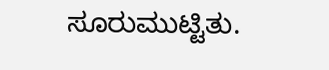ಸೂರುಮುಟ್ಟಿತು.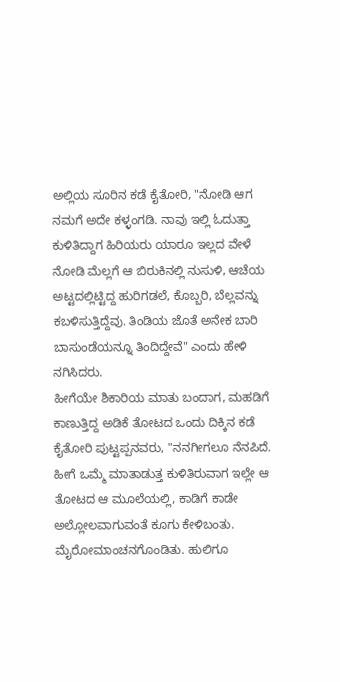ಅಲ್ಲಿಯ ಸೂರಿನ ಕಡೆ ಕೈತೋರಿ, "ನೋಡಿ ಆಗ ನಮಗೆ ಅದೇ ಕಳ್ಳಂಗಡಿ. ನಾವು ಇಲ್ಲಿ ಓದುತ್ತಾ ಕುಳಿತಿದ್ದಾಗ ಹಿರಿಯರು ಯಾರೂ ಇಲ್ಲದ ವೇಳೆ ನೋಡಿ ಮೆಲ್ಲಗೆ ಆ ಬಿರುಕಿನಲ್ಲಿ ನುಸುಳಿ, ಆಚೆಯ ಅಟ್ಟದಲ್ಲಿಟ್ಟಿದ್ದ ಹುರಿಗಡಲೆ, ಕೊಬ್ಬರಿ, ಬೆಲ್ಲವನ್ನು ಕಬಳಿಸುತ್ತಿದ್ದೆವು. ತಿಂಡಿಯ ಜೊತೆ ಅನೇಕ ಬಾರಿ ಬಾಸುಂಡೆಯನ್ನೂ ತಿಂದಿದ್ದೇವೆ" ಎಂದು ಹೇಳಿ ನಗಿಸಿದರು.
ಹೀಗೆಯೇ ಶಿಕಾರಿಯ ಮಾತು ಬಂದಾಗ, ಮಹಡಿಗೆ ಕಾಣುತ್ತಿದ್ದ ಅಡಿಕೆ ತೋಟದ ಒಂದು ದಿಕ್ಕಿನ ಕಡೆ ಕೈತೋರಿ ಪುಟ್ಟಪ್ಪನವರು, "ನನಗೀಗಲೂ ನೆನಪಿದೆ. ಹೀಗೆ ಒಮ್ಮೆ ಮಾತಾಡುತ್ತ ಕುಳಿತಿರುವಾಗ ಇಲ್ಲೇ ಆ ತೋಟದ ಆ ಮೂಲೆಯಲ್ಲಿ, ಕಾಡಿಗೆ ಕಾಡೇ ಅಲ್ಲೋಲವಾಗುವಂತೆ ಕೂಗು ಕೇಳಿಬಂತು. ಮೈರೋಮಾಂಚನಗೊಂಡಿತು. ಹುಲಿಗೂ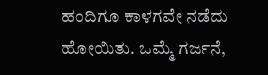ಹಂದಿಗೂ ಕಾಳಗವೇ ನಡೆದು ಹೋಯಿತು. ಒಮ್ಮೆ ಗರ್ಜನೆ,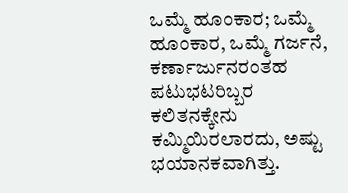ಒಮ್ಮೆ ಹೂಂಕಾರ; ಒಮ್ಮೆ ಹೂಂಕಾರ, ಒಮ್ಮೆ ಗರ್ಜನೆ, ಕರ್ಣಾರ್ಜುನರಂತಹ ಪಟುಭಟರಿಬ್ಬರ ಕಲಿತನಕ್ಕೇನು ಕಮ್ಮಿಯಿರಲಾರದು, ಅಷ್ಟು ಭಯಾನಕವಾಗಿತ್ತು.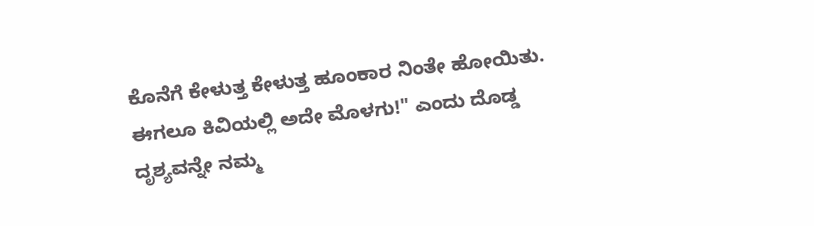ಕೊನೆಗೆ ಕೇಳುತ್ತ ಕೇಳುತ್ತ ಹೂಂಕಾರ ನಿಂತೇ ಹೋಯಿತು. ಈಗಲೂ ಕಿವಿಯಲ್ಲಿ ಅದೇ ಮೊಳಗು!" ಎಂದು ದೊಡ್ಡ ದೃಶ್ಯವನ್ನೇ ನಮ್ಮ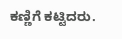ಕಣ್ಣಿಗೆ ಕಟ್ಟಿದರು.